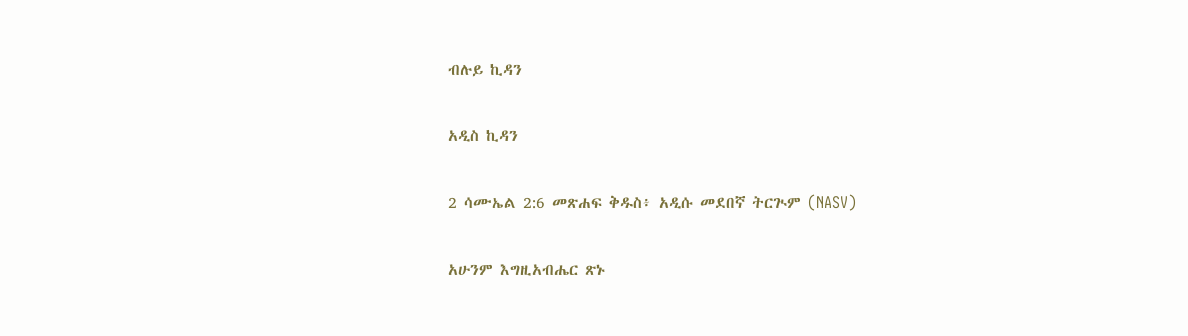ብሉይ ኪዳን

አዲስ ኪዳን

2 ሳሙኤል 2:6 መጽሐፍ ቅዱስ፥ አዲሱ መደበኛ ትርጒም (NASV)

አሁንም እግዚአብሔር ጽኑ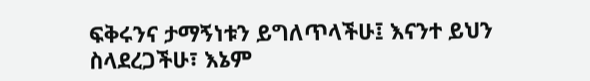ፍቅሩንና ታማኝነቱን ይግለጥላችሁ፤ እናንተ ይህን ስላደረጋችሁ፣ እኔም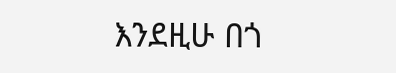እንደዚሁ በጎ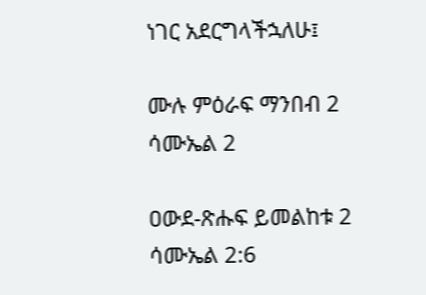ነገር አደርግላችኋለሁ፤

ሙሉ ምዕራፍ ማንበብ 2 ሳሙኤል 2

ዐውደ-ጽሑፍ ይመልከቱ 2 ሳሙኤል 2:6